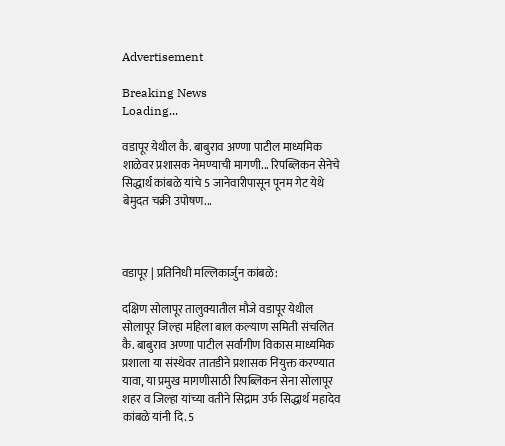Advertisement

Breaking News
Loading...

वडापूर येथील कै. बाबुराव अण्णा पाटील माध्यमिक शाळेवर प्रशासक नेमण्याची मागणी... रिपब्लिकन सेनेचे सिद्धार्थ कांबळे यांचे 5 जानेवारीपासून पूनम गेट येथे बेमुदत चक्री उपोषण...



वडापूर | प्रतिनिधी मल्लिकार्जुन कांबळे:

दक्षिण सोलापूर तालुक्यातील मौजे वडापूर येथील सोलापूर जिल्हा महिला बाल कल्याण समिती संचलित कै. बाबुराव अण्णा पाटील सर्वांगीण विकास माध्यमिक प्रशाला या संस्थेवर तातडीने प्रशासक नियुक्त करण्यात यावा, या प्रमुख मागणीसाठी रिपब्लिकन सेना सोलापूर शहर व जिल्हा यांच्या वतीने सिद्राम उर्फ सिद्धार्थ महादेव कांबळे यांनी दि. 5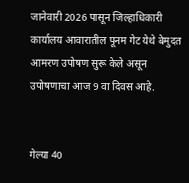जानेवारी 2026 पासून जिल्हाधिकारी कार्यालय आवारातील पूनम गेट येथे बेमुदत आमरण उपोषण सुरू केले असून उपोषणाचा आज 9 वा दिवस आहे.


गेल्या 40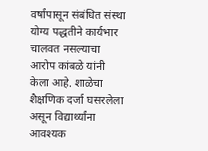वर्षांपासून संबंधित संस्था योग्य पद्धतीने कार्यभार चालवत नसल्याचा आरोप कांबळे यांनी केला आहे. शाळेचा शैक्षणिक दर्जा घसरलेला असून विद्यार्थ्यांना आवश्यक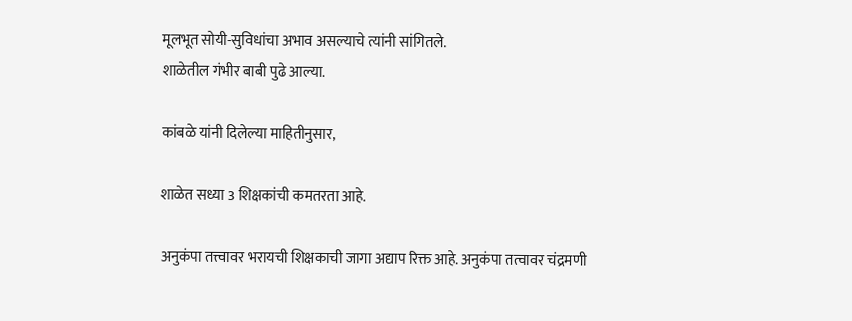मूलभूत सोयी-सुविधांचा अभाव असल्याचे त्यांनी सांगितले.
शाळेतील गंभीर बाबी पुढे आल्या.

कांबळे यांनी दिलेल्या माहितीनुसार,

शाळेत सध्या 3 शिक्षकांची कमतरता आहे.

अनुकंपा तत्त्वावर भरायची शिक्षकाची जागा अद्याप रिक्त आहे. अनुकंपा तत्वावर चंद्रमणी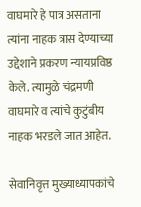वाघमारे हे पात्र असताना त्यांना नाहक त्रास देण्याच्या उद्देशाने प्रकरण न्यायप्रविष्ठ केले. त्यामुळे चंद्रमणी वाघमारे व त्यांचे कुटुंबीय नाहक भरडले जात आहेत.

सेवानिवृत्त मुख्याध्यापकांचे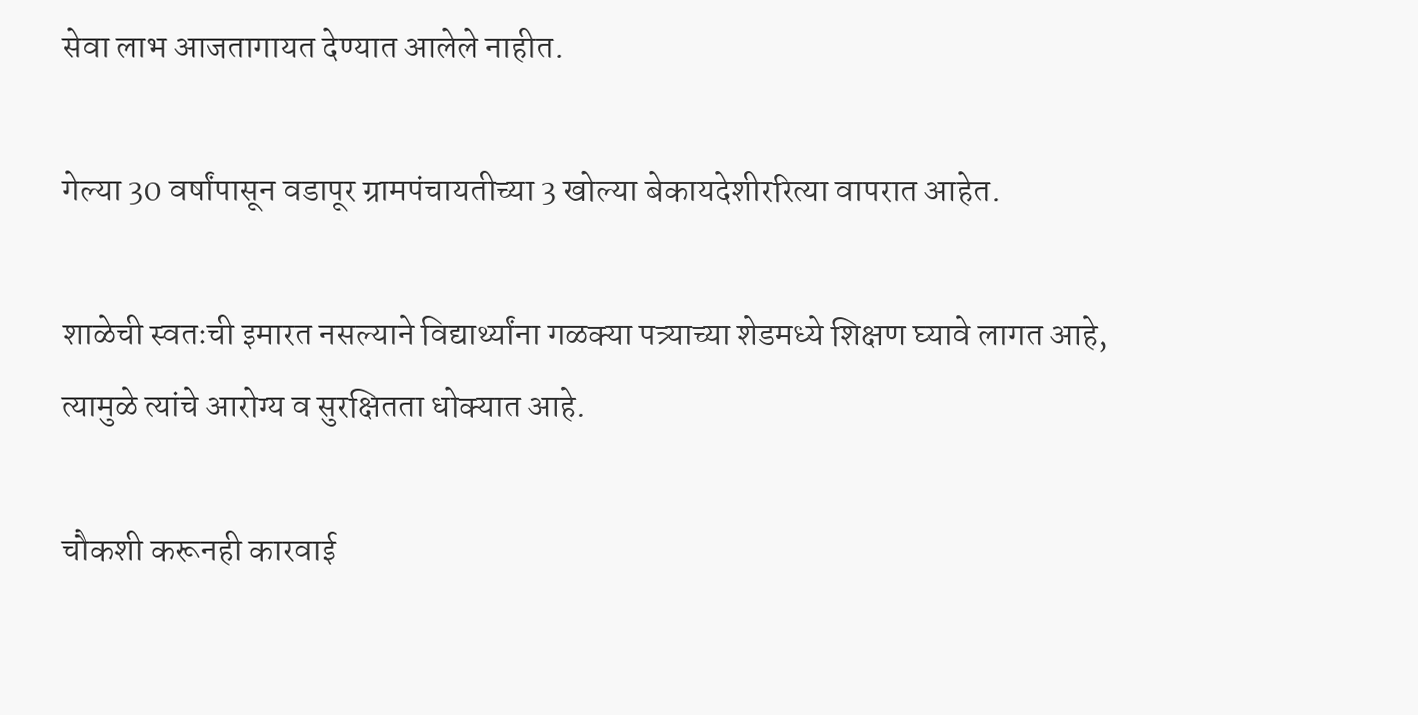सेवा लाभ आजतागायत देण्यात आलेले नाहीत.

गेल्या 30 वर्षांपासून वडापूर ग्रामपंचायतीच्या 3 खोल्या बेकायदेशीररित्या वापरात आहेत.

शाळेची स्वतःची इमारत नसल्याने विद्यार्थ्यांना गळक्या पत्र्याच्या शेडमध्ये शिक्षण घ्यावे लागत आहे, त्यामुळे त्यांचे आरोग्य व सुरक्षितता धोक्यात आहे.

चौकशी करूनही कारवाई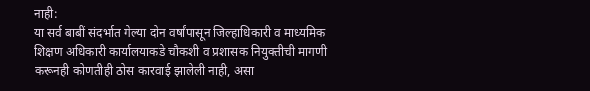नाही:
या सर्व बाबीं संदर्भात गेल्या दोन वर्षांपासून जिल्हाधिकारी व माध्यमिक शिक्षण अधिकारी कार्यालयाकडे चौकशी व प्रशासक नियुक्तीची मागणी करूनही कोणतीही ठोस कारवाई झालेली नाही, असा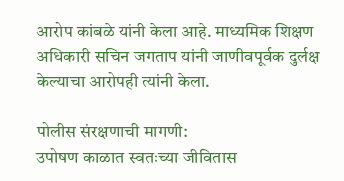आरोप कांबळे यांनी केला आहे. माध्यमिक शिक्षण अधिकारी सचिन जगताप यांनी जाणीवपूर्वक दुर्लक्ष केल्याचा आरोपही त्यांनी केला.

पोलीस संरक्षणाची मागणी:
उपोषण काळात स्वतःच्या जीवितास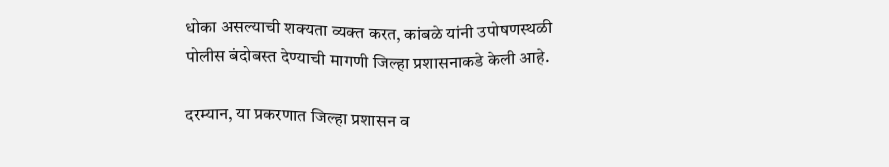धोका असल्याची शक्यता व्यक्त करत, कांबळे यांनी उपोषणस्थळी पोलीस बंदोबस्त देण्याची मागणी जिल्हा प्रशासनाकडे केली आहे.

दरम्यान, या प्रकरणात जिल्हा प्रशासन व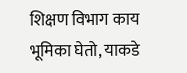शिक्षण विभाग काय भूमिका घेतो, याकडे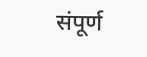संपूर्ण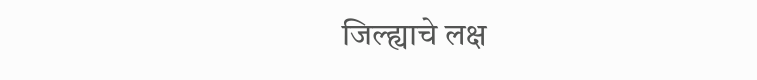जिल्ह्याचे लक्ष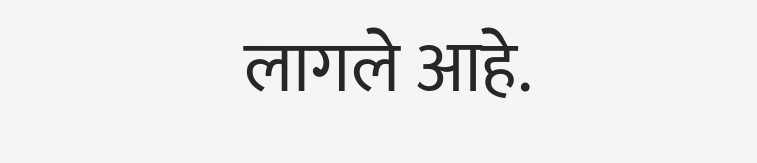लागले आहे.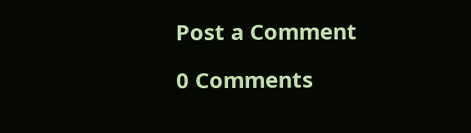Post a Comment

0 Comments